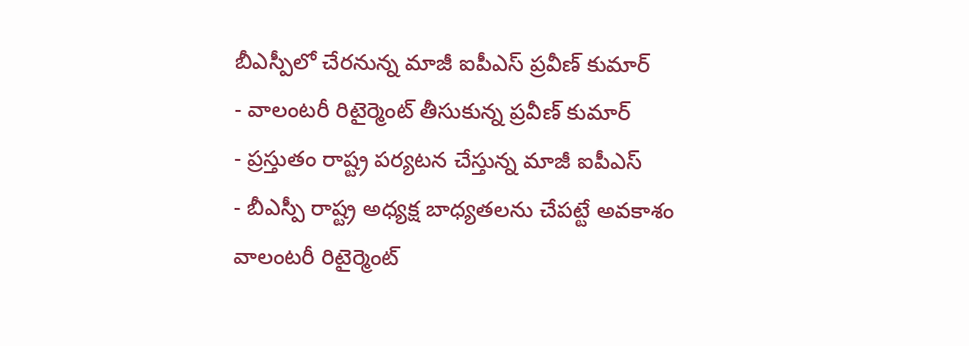బీఎస్పీలో చేరనున్న మాజీ ఐపీఎస్ ప్రవీణ్ కుమార్
- వాలంటరీ రిటైర్మెంట్ తీసుకున్న ప్రవీణ్ కుమార్
- ప్రస్తుతం రాష్ట్ర పర్యటన చేస్తున్న మాజీ ఐపీఎస్
- బీఎస్పీ రాష్ట్ర అధ్యక్ష బాధ్యతలను చేపట్టే అవకాశం
వాలంటరీ రిటైర్మెంట్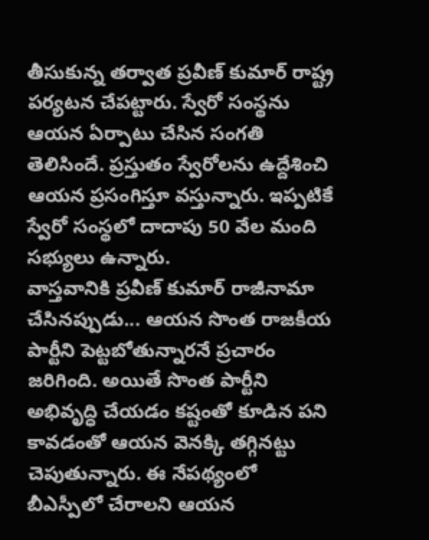తీసుకున్న తర్వాత ప్రవీణ్ కుమార్ రాష్ట్ర పర్యటన చేపట్టారు. స్వేరో సంస్థను ఆయన ఏర్పాటు చేసిన సంగతి తెలిసిందే. ప్రస్తుతం స్వేరోలను ఉద్దేశించి ఆయన ప్రసంగిస్తూ వస్తున్నారు. ఇప్పటికే స్వేరో సంస్థలో దాదాపు 50 వేల మంది సభ్యులు ఉన్నారు.
వాస్తవానికి ప్రవీణ్ కుమార్ రాజీనామా చేసినప్పుడు... ఆయన సొంత రాజకీయ పార్టీని పెట్టబోతున్నారనే ప్రచారం జరిగింది. అయితే సొంత పార్టీని అభివృద్ధి చేయడం కష్టంతో కూడిన పని కావడంతో ఆయన వెనక్కి తగ్గినట్టు చెపుతున్నారు. ఈ నేపథ్యంలో బీఎస్పీలో చేరాలని ఆయన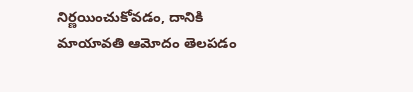నిర్ణయించుకోవడం, దానికి మాయావతి ఆమోదం తెలపడం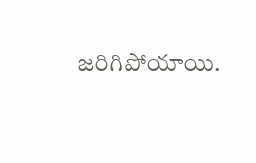జరిగిపోయాయి.